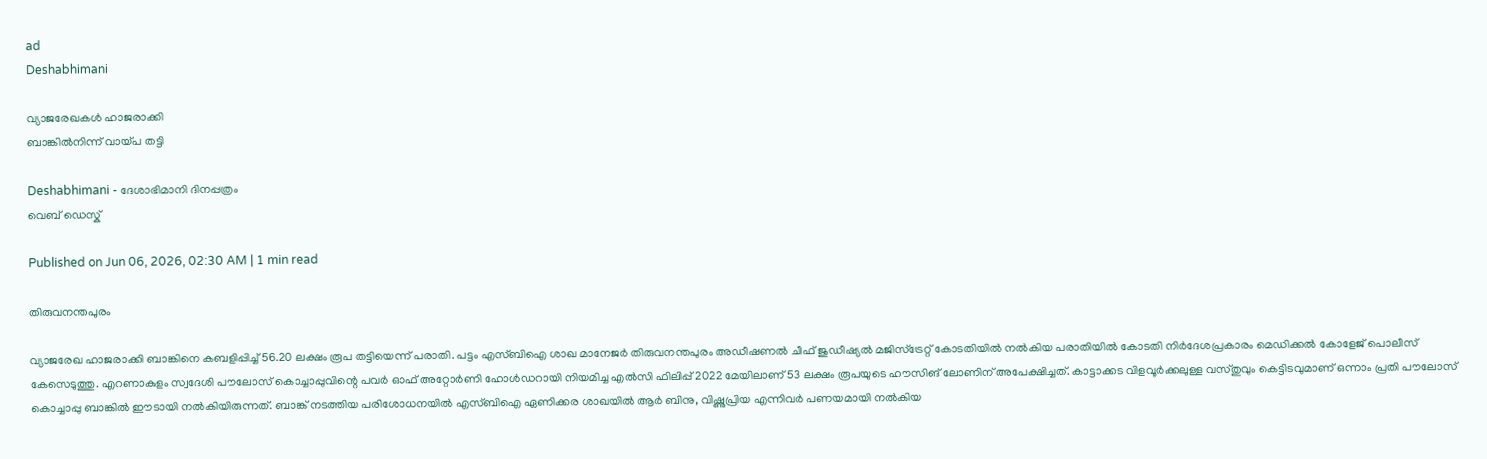ad
Deshabhimani

വ്യാജരേഖകൾ ഹാജരാക്കി
ബാങ്കിൽനിന്ന്‌ വായ്‌പ തട്ടി

Deshabhimani - ദേശാഭിമാനി ദിനപ്പത്രം
വെബ് ഡെസ്ക്

Published on Jun 06, 2026, 02:30 AM | 1 min read

തിരുവനന്തപുരം

വ്യാജരേഖ ഹാജരാക്കി ബാങ്കിനെ കബളിപ്പിച്ച് 56.20 ലക്ഷം രൂപ തട്ടിയെന്ന്‌ പരാതി. പട്ടം എസ്ബിഐ ശാഖ മാനേജർ തിരുവനന്തപുരം അഡീഷണൽ ചീഫ് ജുഡീഷ്യൽ മജിസ്ട്രേറ്റ് കോടതിയിൽ നൽകിയ പരാതിയിൽ കോടതി നിർദേശപ്രകാരം മെഡിക്കൽ കോളേജ് പൊലീസ് കേസെടുത്തു. എറണാകുളം സ്വദേശി പൗലോസ് കൊച്ചാപ്പുവിന്റെ പവർ ഓഫ് അറ്റോർണി ഹോൾഡറായി നിയമിച്ച എൽസി ഫിലിപ്പ് 2022 മേയിലാണ്‌ 53 ലക്ഷം രൂപയുടെ ഹൗസിങ് ലോണിന് അപേക്ഷിച്ചത്. കാട്ടാക്കട വിളവൂർക്കലുള്ള വസ്തുവും കെട്ടിടവുമാണ് ഒന്നാം പ്രതി പൗലോസ് കൊച്ചാപ്പു ബാങ്കിൽ ഈടായി നൽകിയിരുന്നത്. ബാങ്ക് നടത്തിയ പരിശോധനയിൽ എസ്‌ബിഐ ഏണിക്കര ശാഖയിൽ ആർ ബിനു, വിഷ്ണുപ്രിയ എന്നിവർ പണയമായി നൽകിയ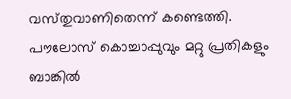വസ്‌തുവാണിതെന്ന്‌ കണ്ടെത്തി. പൗലോസ് കൊച്ചാപ്പുവും മറ്റു പ്രതികളും ബാങ്കിൽ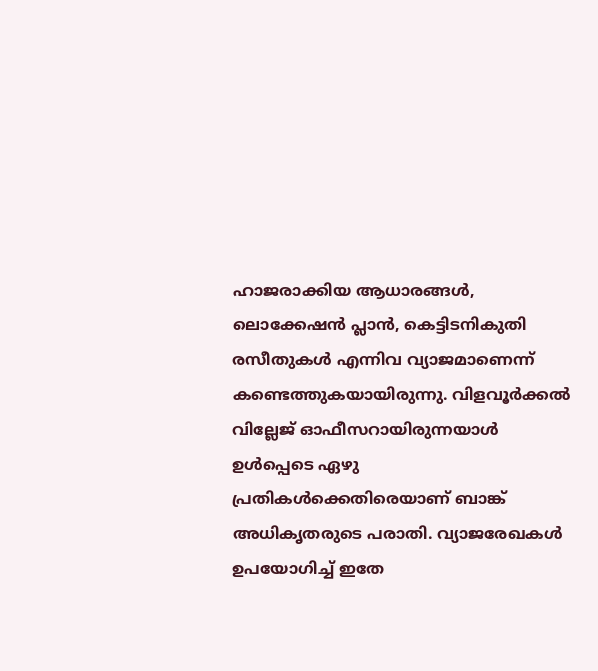ഹാജരാക്കിയ ആധാരങ്ങൾ, ലൊക്കേഷൻ പ്ലാൻ, കെട്ടിടനികുതി രസീതുകൾ എന്നിവ വ്യാജമാണെന്ന്‌ കണ്ടെത്തുകയായിരുന്നു. വിളവൂർക്കൽ വില്ലേജ് ഓഫീസറായിരുന്നയാൾ ഉൾപ്പെടെ ഏഴു പ്രതികൾക്കെതിരെയാണ് ബാങ്ക് അധികൃതരുടെ പരാതി. വ്യാജരേഖകൾ ഉപയോഗിച്ച് ഇതേ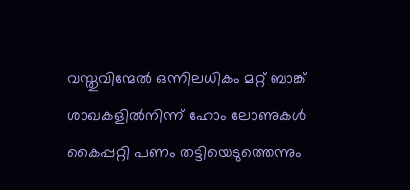വസ്തുവിന്മേൽ ഒന്നിലധികം മറ്റ് ബാങ്ക് ശാഖകളിൽനിന്ന്‌ ഹോം ലോണുകൾ കൈപ്പറ്റി പണം തട്ടിയെടുത്തെന്നും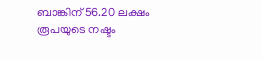ബാങ്കിന് 56.20 ലക്ഷം രൂപയുടെ നഷ്ടം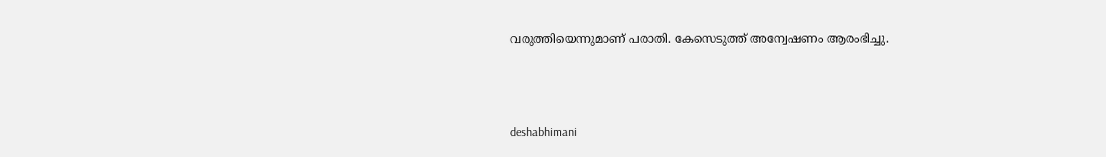വരുത്തിയെന്നുമാണ്‌ പരാതി. കേസെടുത്ത് അന്വേഷണം ആരംഭിച്ചു.



deshabhimani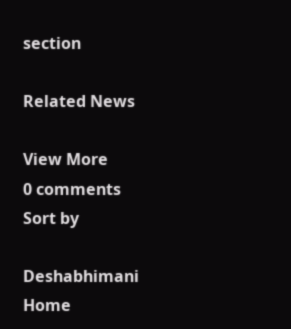section

Related News

View More
0 comments
Sort by

Deshabhimani
Home